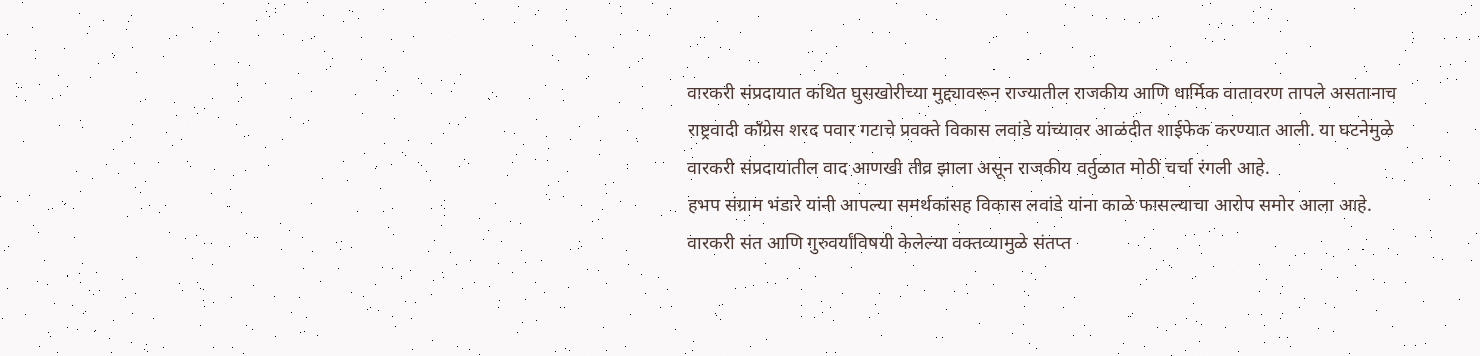वारकरी संप्रदायात कथित घुसखोरीच्या मुद्द्यावरून राज्यातील राजकीय आणि धार्मिक वातावरण तापले असतानाच राष्ट्रवादी काँग्रेस शरद पवार गटाचे प्रवक्ते विकास लवांडे यांच्यावर आळंदीत शाईफेक करण्यात आली. या घटनेमुळे वारकरी संप्रदायातील वाद आणखी तीव्र झाला असून राजकीय वर्तुळात मोठी चर्चा रंगली आहे.
हभप संग्राम भंडारे यांनी आपल्या समर्थकांसह विकास लवांडे यांना काळे फासल्याचा आरोप समोर आला आहे. वारकरी संत आणि गुरुवर्यांविषयी केलेल्या वक्तव्यामुळे संतप्त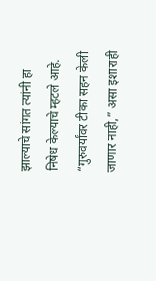झाल्याचे सांगत त्यांनी हा निषेध केल्याचे म्हटले आहे. “गुरुवर्यांवर टीका सहन केली जाणार नाही,” असा इशाराही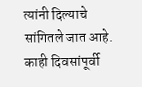त्यांनी दिल्याचे सांगितले जात आहे.
काही दिवसांपूर्वी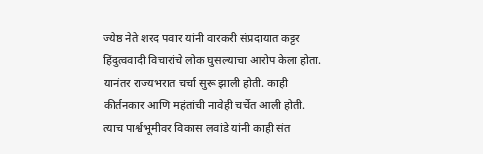ज्येष्ठ नेते शरद पवार यांनी वारकरी संप्रदायात कट्टर हिंदुत्ववादी विचारांचे लोक घुसल्याचा आरोप केला होता. यानंतर राज्यभरात चर्चा सुरू झाली होती. काही कीर्तनकार आणि महंतांची नावेही चर्चेत आली होती. त्याच पार्श्वभूमीवर विकास लवांडे यांनी काही संत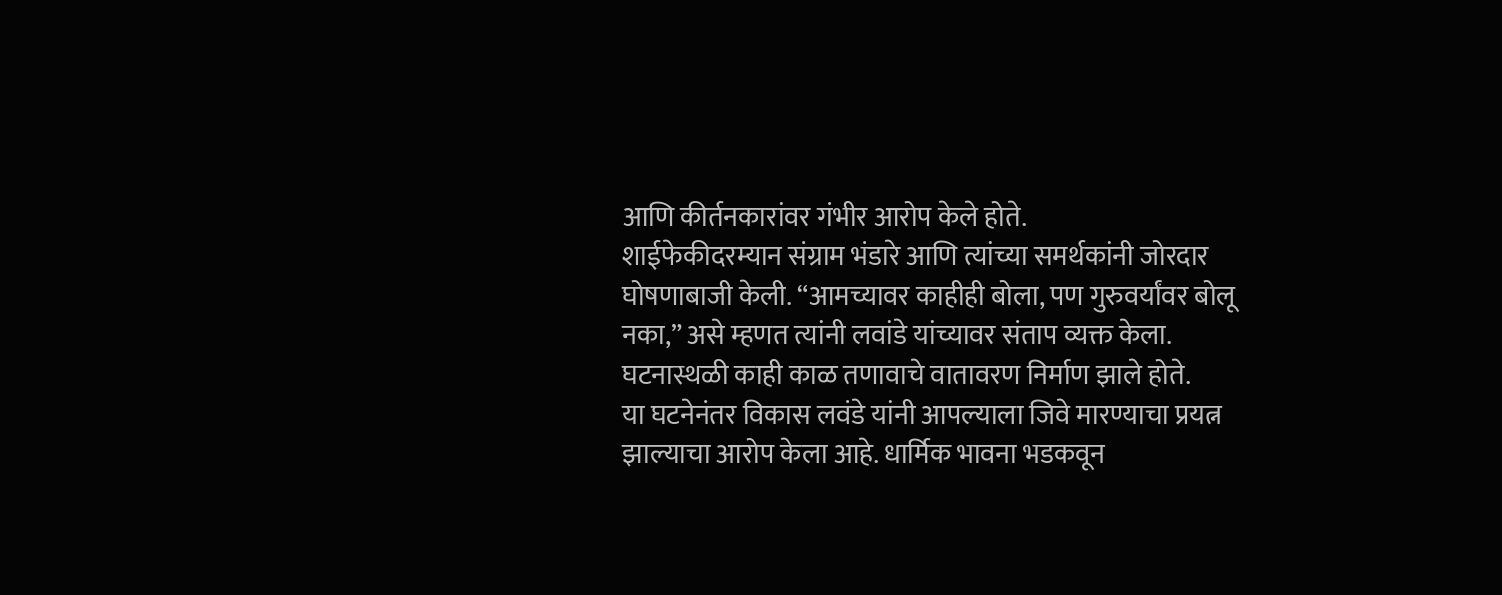आणि कीर्तनकारांवर गंभीर आरोप केले होते.
शाईफेकीदरम्यान संग्राम भंडारे आणि त्यांच्या समर्थकांनी जोरदार घोषणाबाजी केली. “आमच्यावर काहीही बोला, पण गुरुवर्यांवर बोलू नका,” असे म्हणत त्यांनी लवांडे यांच्यावर संताप व्यक्त केला. घटनास्थळी काही काळ तणावाचे वातावरण निर्माण झाले होते.
या घटनेनंतर विकास लवंडे यांनी आपल्याला जिवे मारण्याचा प्रयत्न झाल्याचा आरोप केला आहे. धार्मिक भावना भडकवून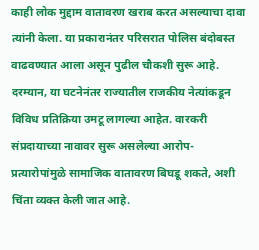काही लोक मुद्दाम वातावरण खराब करत असल्याचा दावा त्यांनी केला. या प्रकारानंतर परिसरात पोलिस बंदोबस्त वाढवण्यात आला असून पुढील चौकशी सुरू आहे.
दरम्यान, या घटनेनंतर राज्यातील राजकीय नेत्यांकडून विविध प्रतिक्रिया उमटू लागल्या आहेत. वारकरी संप्रदायाच्या नावावर सुरू असलेल्या आरोप-प्रत्यारोपांमुळे सामाजिक वातावरण बिघडू शकते, अशी चिंता व्यक्त केली जात आहे.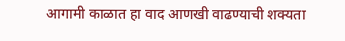आगामी काळात हा वाद आणखी वाढण्याची शक्यता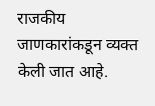राजकीय जाणकारांकडून व्यक्त केली जात आहे.